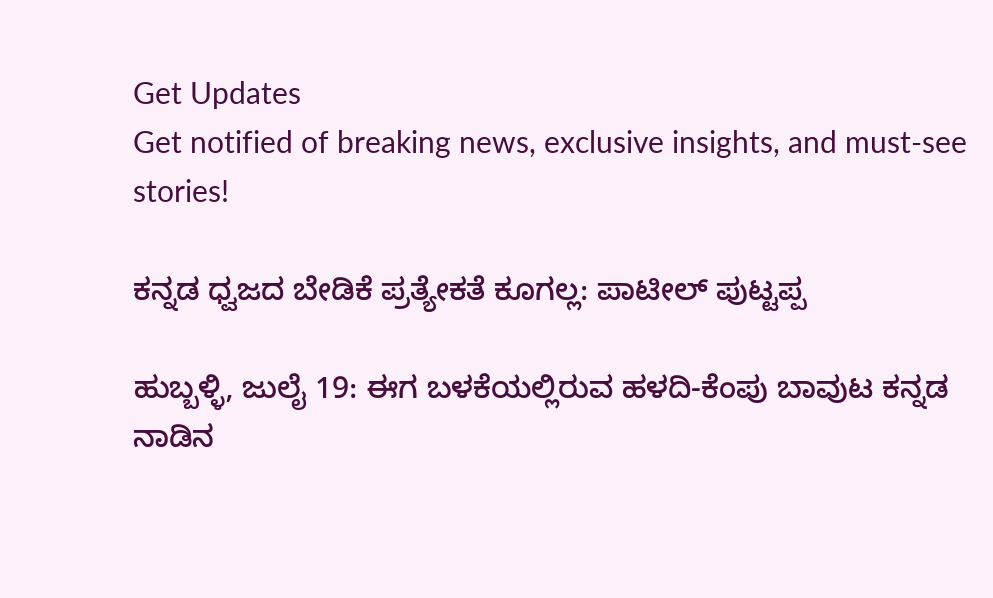Get Updates
Get notified of breaking news, exclusive insights, and must-see stories!

ಕನ್ನಡ ಧ್ವಜದ ಬೇಡಿಕೆ ಪ್ರತ್ಯೇಕತೆ ಕೂಗಲ್ಲ: ಪಾಟೀಲ್ ಪುಟ್ಟಪ್ಪ

ಹುಬ್ಬಳ್ಳಿ, ಜುಲೈ 19: ಈಗ ಬಳಕೆಯಲ್ಲಿರುವ ಹಳದಿ-ಕೆಂಪು ಬಾವುಟ ಕನ್ನಡ ನಾಡಿನ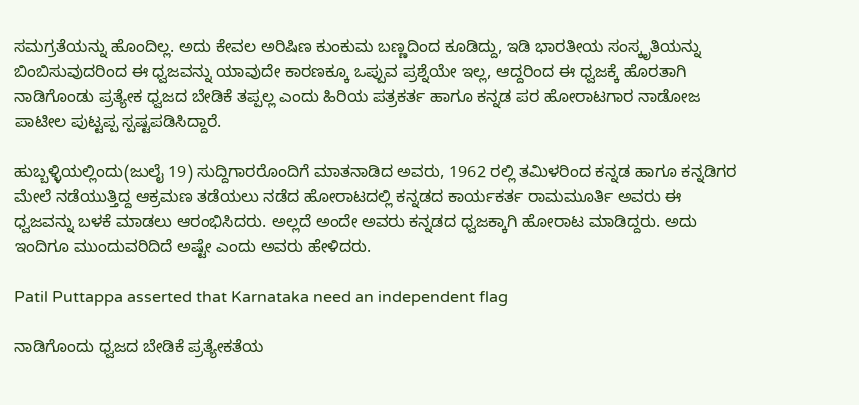ಸಮಗ್ರತೆಯನ್ನು ಹೊಂದಿಲ್ಲ. ಅದು ಕೇವಲ ಅರಿಷಿಣ ಕುಂಕುಮ ಬಣ್ಣದಿಂದ ಕೂಡಿದ್ದು, ಇಡಿ ಭಾರತೀಯ ಸಂಸ್ಕೃತಿಯನ್ನು ಬಿಂಬಿಸುವುದರಿಂದ ಈ ಧ್ವಜವನ್ನು ಯಾವುದೇ ಕಾರಣಕ್ಕೂ ಒಪ್ಪುವ ಪ್ರಶ್ನೆಯೇ ಇಲ್ಲ, ಆದ್ದರಿಂದ ಈ ಧ್ವಜಕ್ಕೆ ಹೊರತಾಗಿ ನಾಡಿಗೊಂಡು ಪ್ರತ್ಯೇಕ ಧ್ವಜದ ಬೇಡಿಕೆ ತಪ್ಪಲ್ಲ ಎಂದು ಹಿರಿಯ ಪತ್ರಕರ್ತ ಹಾಗೂ ಕನ್ನಡ ಪರ ಹೋರಾಟಗಾರ ನಾಡೋಜ ಪಾಟೀಲ ಪುಟ್ಟಪ್ಪ ಸ್ಪಷ್ಟಪಡಿಸಿದ್ದಾರೆ.

ಹುಬ್ಬಳ್ಳಿಯಲ್ಲಿಂದು(ಜುಲೈ 19) ಸುದ್ದಿಗಾರರೊಂದಿಗೆ ಮಾತನಾಡಿದ ಅವರು, 1962 ರಲ್ಲಿ ತಮಿಳರಿಂದ ಕನ್ನಡ ಹಾಗೂ ಕನ್ನಡಿಗರ ಮೇಲೆ ನಡೆಯುತ್ತಿದ್ದ ಆಕ್ರಮಣ ತಡೆಯಲು ನಡೆದ ಹೋರಾಟದಲ್ಲಿ ಕನ್ನಡದ ಕಾರ್ಯಕರ್ತ ರಾಮಮೂರ್ತಿ ಅವರು ಈ ಧ್ವಜವನ್ನು ಬಳಕೆ ಮಾಡಲು ಆರಂಭಿಸಿದರು. ಅಲ್ಲದೆ ಅಂದೇ ಅವರು ಕನ್ನಡದ ಧ್ವಜಕ್ಕಾಗಿ ಹೋರಾಟ ಮಾಡಿದ್ದರು. ಅದು ಇಂದಿಗೂ ಮುಂದುವರಿದಿದೆ ಅಷ್ಟೇ ಎಂದು ಅವರು ಹೇಳಿದರು.

Patil Puttappa asserted that Karnataka need an independent flag

ನಾಡಿಗೊಂದು ಧ್ವಜದ ಬೇಡಿಕೆ ಪ್ರತ್ಯೇಕತೆಯ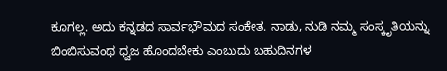ಕೂಗಲ್ಲ. ಅದು ಕನ್ನಡದ ಸಾರ್ವಭೌಮದ ಸಂಕೇತ. ನಾಡು, ನುಡಿ ನಮ್ಮ ಸಂಸ್ಕೃತಿಯನ್ನು ಬಿಂಬಿಸುವಂಥ ಧ್ವಜ ಹೊಂದಬೇಕು ಎಂಬುದು ಬಹುದಿನಗಳ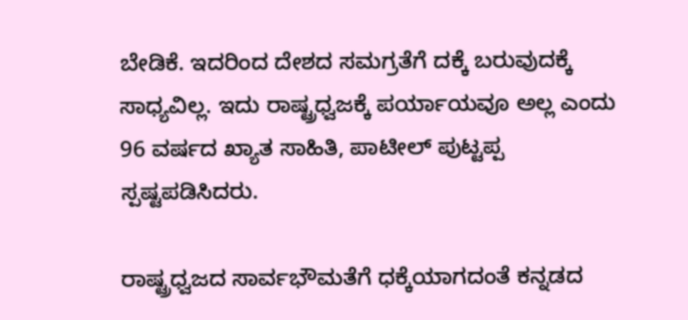ಬೇಡಿಕೆ. ಇದರಿಂದ ದೇಶದ ಸಮಗ್ರತೆಗೆ ದಕ್ಕೆ ಬರುವುದಕ್ಕೆ ಸಾಧ್ಯವಿಲ್ಲ. ಇದು ರಾಷ್ಟ್ರಧ್ವಜಕ್ಕೆ ಪರ್ಯಾಯವೂ ಅಲ್ಲ ಎಂದು 96 ವರ್ಷದ ಖ್ಯಾತ ಸಾಹಿತಿ, ಪಾಟೀಲ್ ಪುಟ್ಟಪ್ಪ ಸ್ಪಷ್ಟಪಡಿಸಿದರು.

ರಾಷ್ಟ್ರಧ್ವಜದ ಸಾರ್ವಭೌಮತೆಗೆ ಧಕ್ಕೆಯಾಗದಂತೆ ಕನ್ನಡದ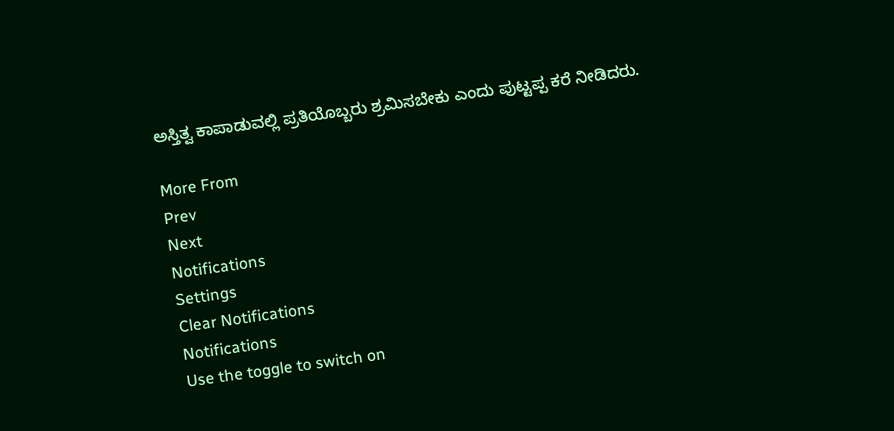ಅಸ್ತಿತ್ವ ಕಾಪಾಡುವಲ್ಲಿ ಪ್ರತಿಯೊಬ್ಬರು ಶ್ರಮಿಸಬೇಕು ಎಂದು ಪುಟ್ಟಪ್ಪ ಕರೆ ನೀಡಿದರು.

More From
Prev
Next
Notifications
Settings
Clear Notifications
Notifications
Use the toggle to switch on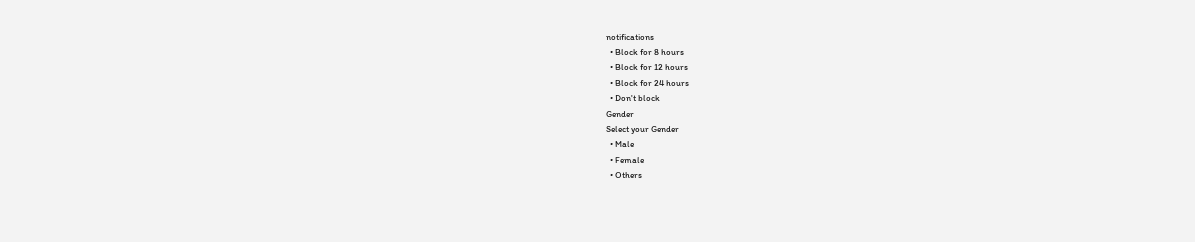notifications
  • Block for 8 hours
  • Block for 12 hours
  • Block for 24 hours
  • Don't block
Gender
Select your Gender
  • Male
  • Female
  • Others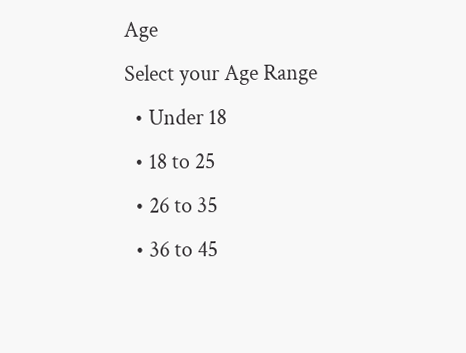Age
Select your Age Range
  • Under 18
  • 18 to 25
  • 26 to 35
  • 36 to 45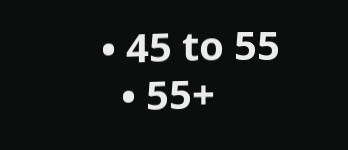• 45 to 55
  • 55+